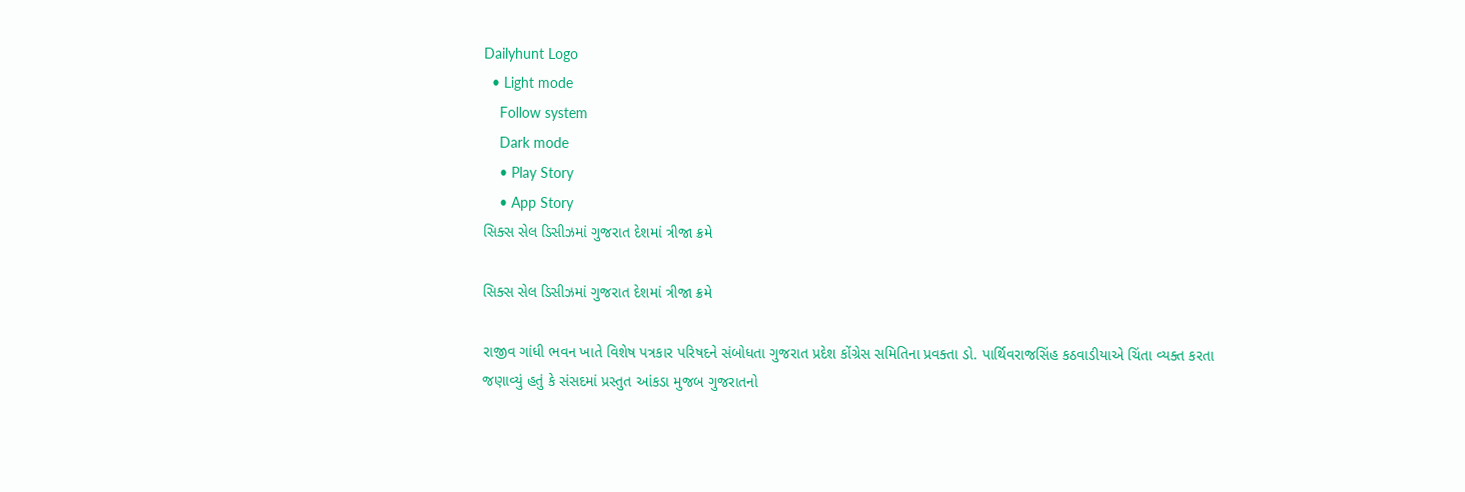Dailyhunt Logo
  • Light mode
    Follow system
    Dark mode
    • Play Story
    • App Story
સિક્સ સેલ ડિસીઝમાં ગુજરાત દેશમાં ત્રીજા ક્રમે

સિક્સ સેલ ડિસીઝમાં ગુજરાત દેશમાં ત્રીજા ક્રમે

રાજીવ ગાંધી ભવન ખાતે વિશેષ પત્રકાર પરિષદને સંબોધતા ગુજરાત પ્રદેશ કોંગ્રેસ સમિતિના પ્રવક્તા ડો. પાર્થિવરાજસિંહ કઠવાડીયાએ ચિંતા વ્યક્ત કરતા જણાવ્યું હતું કે સંસદમાં પ્રસ્તુત આંકડા મુજબ ગુજરાતનો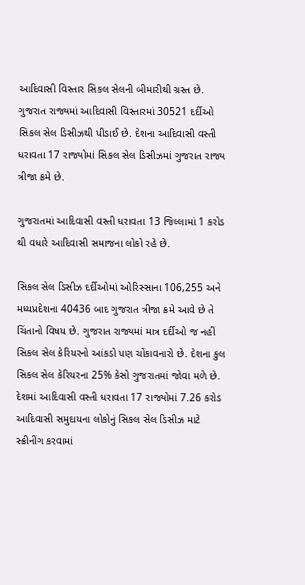આદિવાસી વિસ્તાર સિકલ સેલની બીમારીથી ગ્રસ્ત છે. ગુજરાત રાજ્યમાં આદિવાસી વિસ્તારમાં 30521 દર્દીઓ સિકલ સેલ ડિસીઝથી પીડાઈ છે. દેશના આદિવાસી વસ્તી ધરાવતા 17 રાજ્યોમાં સિકલ સેલ ડિસીઝમાં ગુજરાત રાજ્ય ત્રીજા ક્રમે છે.

ગુજરાતમાં આદિવાસી વસ્તી ધરાવતા 13 જિલ્લામાં 1 કરોડ થી વધારે આદિવાસી સમાજના લોકો રહે છે.

સિકલ સેલ ડિસીઝ દર્દીઓમાં ઓરિસ્સાના 106,255 અને મધ્યપ્રદેશના 40436 બાદ ગુજરાત ત્રીજા ક્રમે આવે છે તે ચિંતાનો વિષય છે. ગુજરાત રાજ્યમાં માત્ર દર્દીઓ જ નહીં સિકલ સેલ કેરિયરનો આંકડો પણ ચોંકાવનારો છે. દેશના કુલ સિકલ સેલ કેરિયરના 25% કેસો ગુજરાતમાં જોવા મળે છે. દેશમાં આદિવાસી વસ્તી ધરાવતા 17 રાજ્યોમાં 7.26 કરોડ આદિવાસી સમુદાયના લોકોનું સિકલ સેલ ડિસીઝ માટે સ્ક્રીનીંગ કરવામાં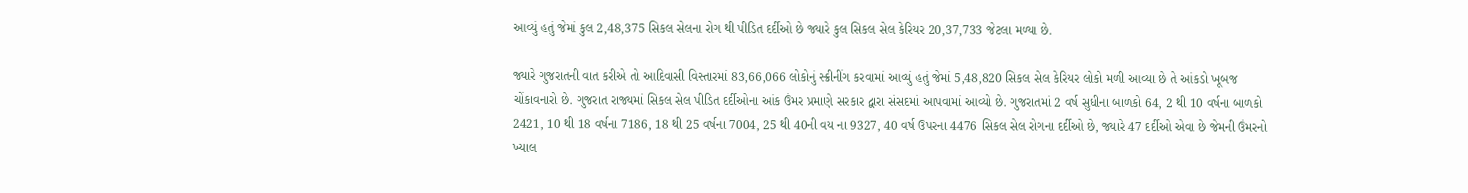આવ્યું હતું જેમાં કુલ 2,48,375 સિકલ સેલના રોગ થી પીડિત દર્દીઓ છે જ્યારે કુલ સિકલ સેલ કેરિયર 20,37,733 જેટલા મળ્યા છે.

જ્યારે ગુજરાતની વાત કરીએ તો આદિવાસી વિસ્તારમાં 83,66,066 લોકોનું સ્ક્રીનીંગ કરવામાં આવ્યું હતું જેમાં 5,48,820 સિકલ સેલ કેરિયર લોકો મળી આવ્યા છે તે આંકડો ખૂબજ ચોંકાવનારો છે. ગુજરાત રાજ્યમાં સિકલ સેલ પીડિત દર્દીઓના આંક ઉંમર પ્રમાણે સરકાર દ્વારા સંસદમાં આપવામાં આવ્યો છે. ગુજરાતમાં 2 વર્ષ સુધીના બાળકો 64, 2 થી 10 વર્ષના બાળકો 2421, 10 થી 18 વર્ષના 7186, 18 થી 25 વર્ષના 7004, 25 થી 40ની વય ના 9327, 40 વર્ષ ઉપરના 4476 સિકલ સેલ રોગના દર્દીઓ છે, જ્યારે 47 દર્દીઓ એવા છે જેમની ઉંમરનો ખ્યાલ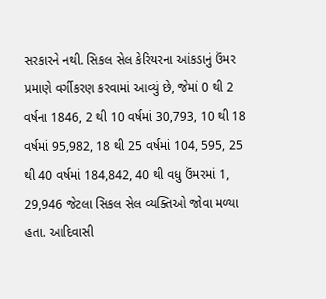સરકારને નથી. સિકલ સેલ કેરિયરના આંકડાનું ઉંમર પ્રમાણે વર્ગીકરણ કરવામાં આવ્યું છે, જેમાં 0 થી 2 વર્ષના 1846, 2 થી 10 વર્ષમાં 30,793, 10 થી 18 વર્ષમાં 95,982, 18 થી 25 વર્ષમાં 104, 595, 25 થી 40 વર્ષમાં 184,842, 40 થી વધુ ઉંમરમાં 1, 29,946 જેટલા સિકલ સેલ વ્યક્તિઓ જોવા મળ્યા હતા. આદિવાસી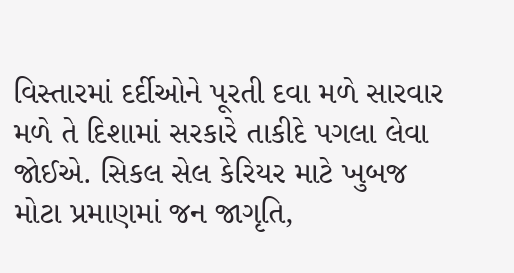વિસ્તારમાં દર્દીઓને પૂરતી દવા મળે સારવાર મળે તે દિશામાં સરકારે તાકીદે પગલા લેવા જોઈએ. સિકલ સેલ કેરિયર માટે ખુબજ મોટા પ્રમાણમાં જન જાગૃતિ,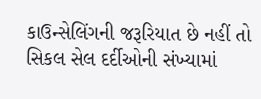કાઉન્સેલિંગની જરૂરિયાત છે નહીં તો સિકલ સેલ દર્દીઓની સંખ્યામાં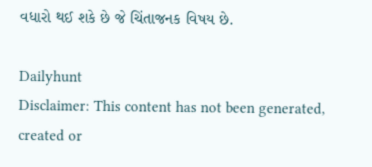વધારો થઈ શકે છે જે ચિંતાજનક વિષય છે.

Dailyhunt
Disclaimer: This content has not been generated, created or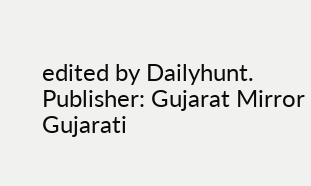edited by Dailyhunt. Publisher: Gujarat Mirror Gujarati